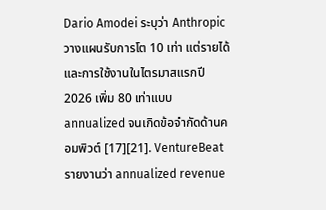Dario Amodei ระบุว่า Anthropic วางแผนรับการโต 10 เท่า แต่รายได้และการใช้งานในไตรมาสแรกปี 2026 เพิ่ม 80 เท่าแบบ annualized จนเกิดข้อจำกัดด้านคอมพิวต์ [17][21]. VentureBeat รายงานว่า annualized revenue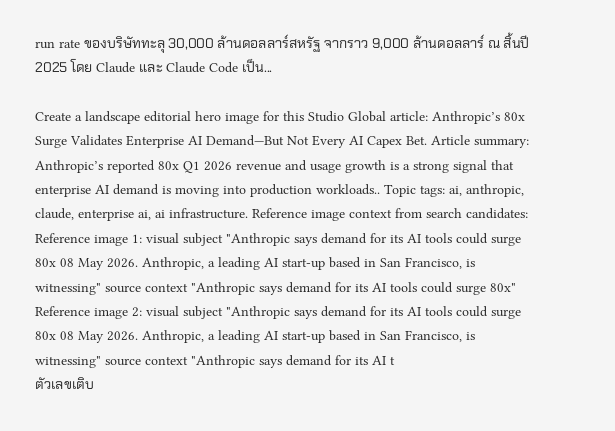run rate ของบริษัททะลุ 30,000 ล้านดอลลาร์สหรัฐ จากราว 9,000 ล้านดอลลาร์ ณ สิ้นปี 2025 โดย Claude และ Claude Code เป็น...

Create a landscape editorial hero image for this Studio Global article: Anthropic’s 80x Surge Validates Enterprise AI Demand—But Not Every AI Capex Bet. Article summary: Anthropic’s reported 80x Q1 2026 revenue and usage growth is a strong signal that enterprise AI demand is moving into production workloads.. Topic tags: ai, anthropic, claude, enterprise ai, ai infrastructure. Reference image context from search candidates: Reference image 1: visual subject "Anthropic says demand for its AI tools could surge 80x 08 May 2026. Anthropic, a leading AI start-up based in San Francisco, is witnessing" source context "Anthropic says demand for its AI tools could surge 80x" Reference image 2: visual subject "Anthropic says demand for its AI tools could surge 80x 08 May 2026. Anthropic, a leading AI start-up based in San Francisco, is witnessing" source context "Anthropic says demand for its AI t
ตัวเลขเติบ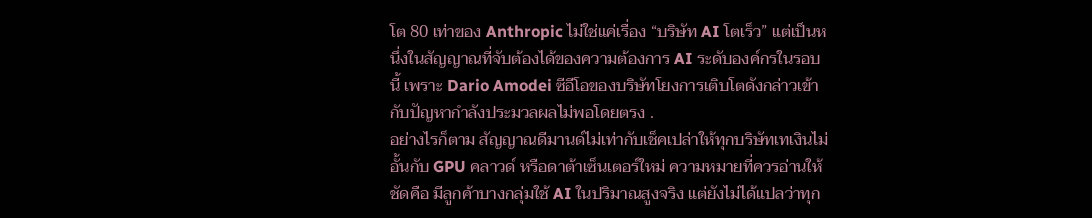โต 80 เท่าของ Anthropic ไม่ใช่แค่เรื่อง “บริษัท AI โตเร็ว” แต่เป็นหนึ่งในสัญญาณที่จับต้องได้ของความต้องการ AI ระดับองค์กรในรอบนี้ เพราะ Dario Amodei ซีอีโอของบริษัทโยงการเติบโตดังกล่าวเข้ากับปัญหากำลังประมวลผลไม่พอโดยตรง .
อย่างไรก็ตาม สัญญาณดีมานด์ไม่เท่ากับเช็คเปล่าให้ทุกบริษัทเทเงินไม่อั้นกับ GPU คลาวด์ หรือดาต้าเซ็นเตอร์ใหม่ ความหมายที่ควรอ่านให้ชัดคือ มีลูกค้าบางกลุ่มใช้ AI ในปริมาณสูงจริง แต่ยังไม่ได้แปลว่าทุก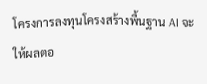โครงการลงทุนโครงสร้างพื้นฐาน AI จะให้ผลตอ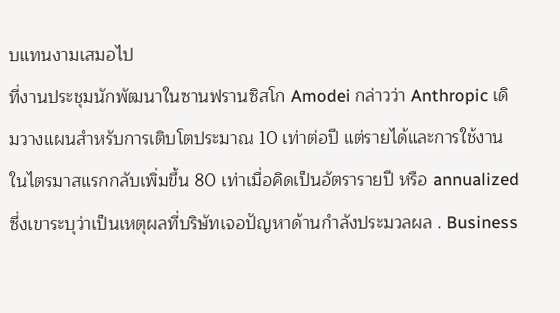บแทนงามเสมอไป
ที่งานประชุมนักพัฒนาในซานฟรานซิสโก Amodei กล่าวว่า Anthropic เดิมวางแผนสำหรับการเติบโตประมาณ 10 เท่าต่อปี แต่รายได้และการใช้งานในไตรมาสแรกกลับเพิ่มขึ้น 80 เท่าเมื่อคิดเป็นอัตรารายปี หรือ annualized ซึ่งเขาระบุว่าเป็นเหตุผลที่บริษัทเจอปัญหาด้านกำลังประมวลผล . Business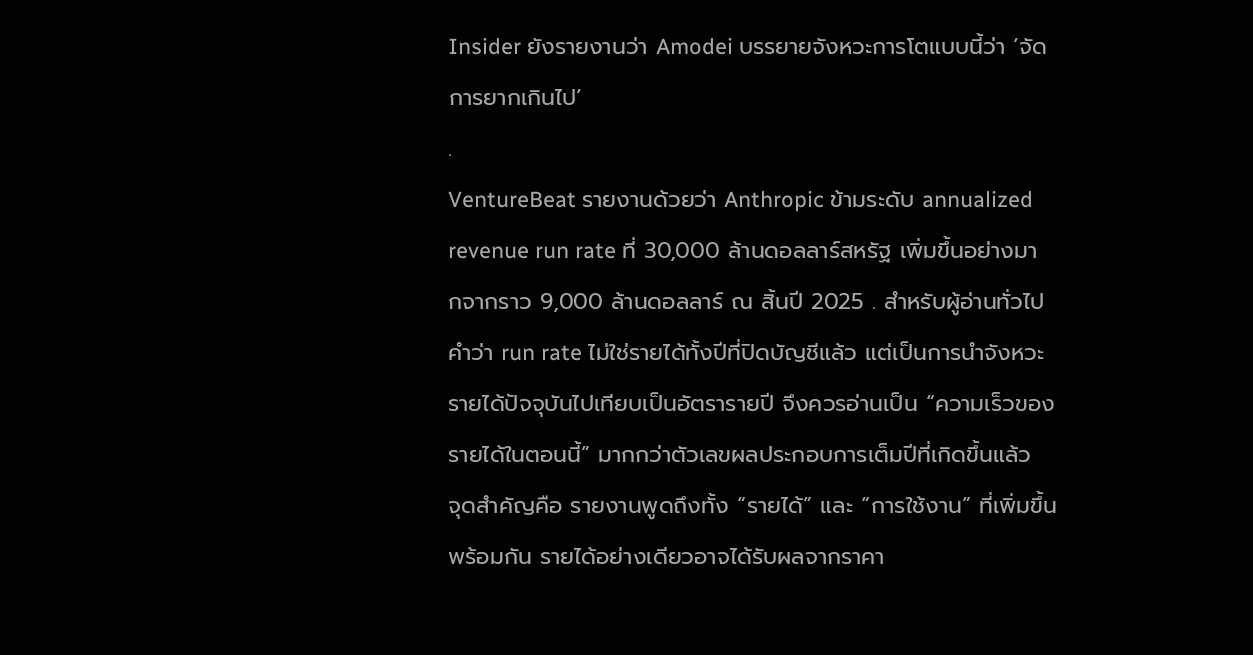Insider ยังรายงานว่า Amodei บรรยายจังหวะการโตแบบนี้ว่า ‘จัดการยากเกินไป’
.
VentureBeat รายงานด้วยว่า Anthropic ข้ามระดับ annualized revenue run rate ที่ 30,000 ล้านดอลลาร์สหรัฐ เพิ่มขึ้นอย่างมากจากราว 9,000 ล้านดอลลาร์ ณ สิ้นปี 2025 . สำหรับผู้อ่านทั่วไป คำว่า run rate ไม่ใช่รายได้ทั้งปีที่ปิดบัญชีแล้ว แต่เป็นการนำจังหวะรายได้ปัจจุบันไปเทียบเป็นอัตรารายปี จึงควรอ่านเป็น “ความเร็วของรายได้ในตอนนี้” มากกว่าตัวเลขผลประกอบการเต็มปีที่เกิดขึ้นแล้ว
จุดสำคัญคือ รายงานพูดถึงทั้ง “รายได้” และ “การใช้งาน” ที่เพิ่มขึ้นพร้อมกัน รายได้อย่างเดียวอาจได้รับผลจากราคา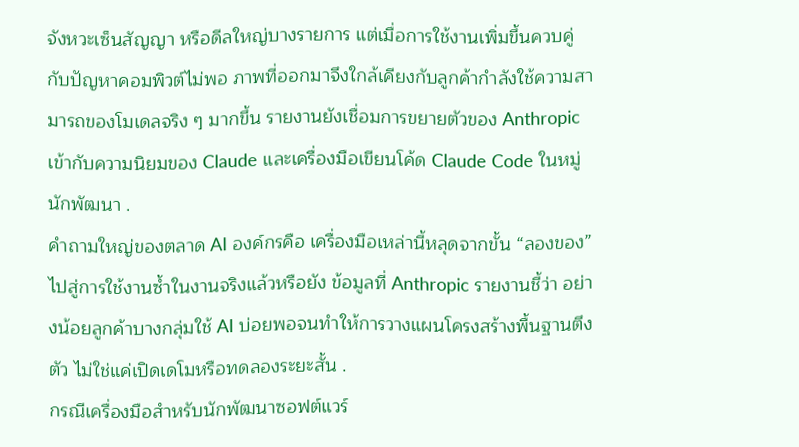จังหวะเซ็นสัญญา หรือดีลใหญ่บางรายการ แต่เมื่อการใช้งานเพิ่มขึ้นควบคู่กับปัญหาคอมพิวต์ไม่พอ ภาพที่ออกมาจึงใกล้เคียงกับลูกค้ากำลังใช้ความสามารถของโมเดลจริง ๆ มากขึ้น รายงานยังเชื่อมการขยายตัวของ Anthropic เข้ากับความนิยมของ Claude และเครื่องมือเขียนโค้ด Claude Code ในหมู่นักพัฒนา .
คำถามใหญ่ของตลาด AI องค์กรคือ เครื่องมือเหล่านี้หลุดจากขั้น “ลองของ” ไปสู่การใช้งานซ้ำในงานจริงแล้วหรือยัง ข้อมูลที่ Anthropic รายงานชี้ว่า อย่างน้อยลูกค้าบางกลุ่มใช้ AI บ่อยพอจนทำให้การวางแผนโครงสร้างพื้นฐานตึงตัว ไม่ใช่แค่เปิดเดโมหรือทดลองระยะสั้น .
กรณีเครื่องมือสำหรับนักพัฒนาซอฟต์แวร์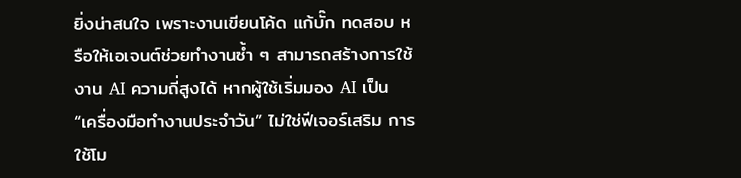ยิ่งน่าสนใจ เพราะงานเขียนโค้ด แก้บั๊ก ทดสอบ หรือให้เอเจนต์ช่วยทำงานซ้ำ ๆ สามารถสร้างการใช้งาน AI ความถี่สูงได้ หากผู้ใช้เริ่มมอง AI เป็น “เครื่องมือทำงานประจำวัน” ไม่ใช่ฟีเจอร์เสริม การใช้โม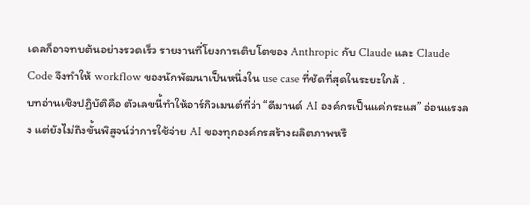เดลก็อาจทบต้นอย่างรวดเร็ว รายงานที่โยงการเติบโตของ Anthropic กับ Claude และ Claude Code จึงทำให้ workflow ของนักพัฒนาเป็นหนึ่งใน use case ที่ชัดที่สุดในระยะใกล้ .
บทอ่านเชิงปฏิบัติคือ ตัวเลขนี้ทำให้อาร์กิวเมนต์ที่ว่า “ดีมานด์ AI องค์กรเป็นแค่กระแส” อ่อนแรงลง แต่ยังไม่ถึงขั้นพิสูจน์ว่าการใช้จ่าย AI ของทุกองค์กรสร้างผลิตภาพหรื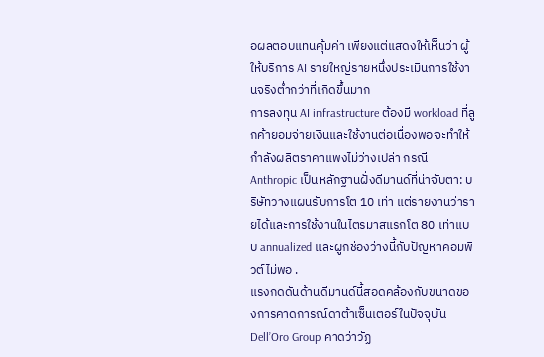อผลตอบแทนคุ้มค่า เพียงแต่แสดงให้เห็นว่า ผู้ให้บริการ AI รายใหญ่รายหนึ่งประเมินการใช้งานจริงต่ำกว่าที่เกิดขึ้นมาก
การลงทุน AI infrastructure ต้องมี workload ที่ลูกค้ายอมจ่ายเงินและใช้งานต่อเนื่องพอจะทำให้กำลังผลิตราคาแพงไม่ว่างเปล่า กรณี Anthropic เป็นหลักฐานฝั่งดีมานด์ที่น่าจับตา: บริษัทวางแผนรับการโต 10 เท่า แต่รายงานว่ารายได้และการใช้งานในไตรมาสแรกโต 80 เท่าแบบ annualized และผูกช่องว่างนี้กับปัญหาคอมพิวต์ไม่พอ .
แรงกดดันด้านดีมานด์นี้สอดคล้องกับขนาดของการคาดการณ์ดาต้าเซ็นเตอร์ในปัจจุบัน Dell’Oro Group คาดว่าวัฏ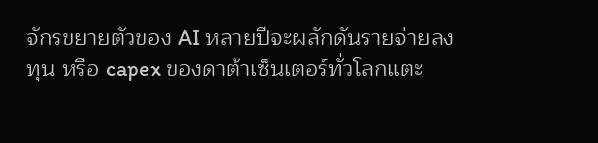จักรขยายตัวของ AI หลายปีจะผลักดันรายจ่ายลงทุน หรือ capex ของดาต้าเซ็นเตอร์ทั่วโลกแตะ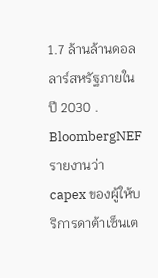1.7 ล้านล้านดอลลาร์สหรัฐภายในปี 2030 . BloombergNEF รายงานว่า capex ของผู้ให้บริการดาต้าเซ็นเต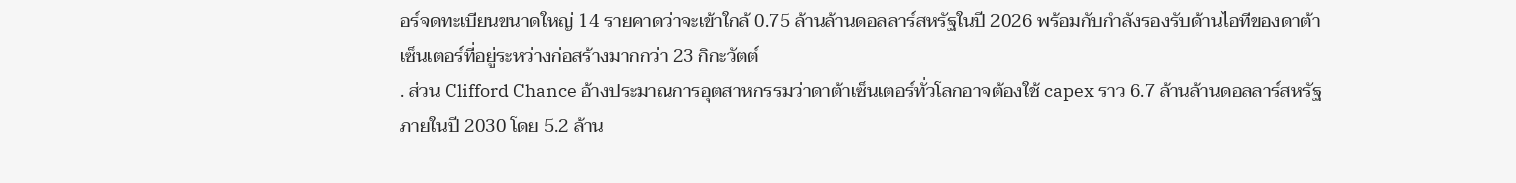อร์จดทะเบียนขนาดใหญ่ 14 รายคาดว่าจะเข้าใกล้ 0.75 ล้านล้านดอลลาร์สหรัฐในปี 2026 พร้อมกับกำลังรองรับด้านไอทีของดาต้าเซ็นเตอร์ที่อยู่ระหว่างก่อสร้างมากกว่า 23 กิกะวัตต์
. ส่วน Clifford Chance อ้างประมาณการอุตสาหกรรมว่าดาต้าเซ็นเตอร์ทั่วโลกอาจต้องใช้ capex ราว 6.7 ล้านล้านดอลลาร์สหรัฐภายในปี 2030 โดย 5.2 ล้าน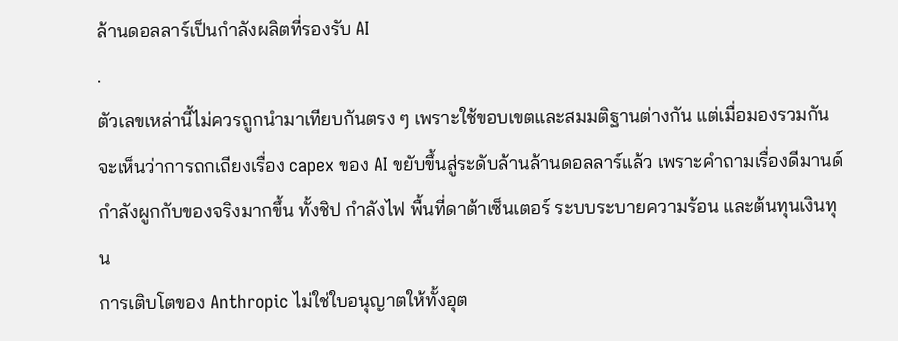ล้านดอลลาร์เป็นกำลังผลิตที่รองรับ AI
.
ตัวเลขเหล่านี้ไม่ควรถูกนำมาเทียบกันตรง ๆ เพราะใช้ขอบเขตและสมมติฐานต่างกัน แต่เมื่อมองรวมกัน จะเห็นว่าการถกเถียงเรื่อง capex ของ AI ขยับขึ้นสู่ระดับล้านล้านดอลลาร์แล้ว เพราะคำถามเรื่องดีมานด์กำลังผูกกับของจริงมากขึ้น ทั้งชิป กำลังไฟ พื้นที่ดาต้าเซ็นเตอร์ ระบบระบายความร้อน และต้นทุนเงินทุน
การเติบโตของ Anthropic ไม่ใช่ใบอนุญาตให้ทั้งอุต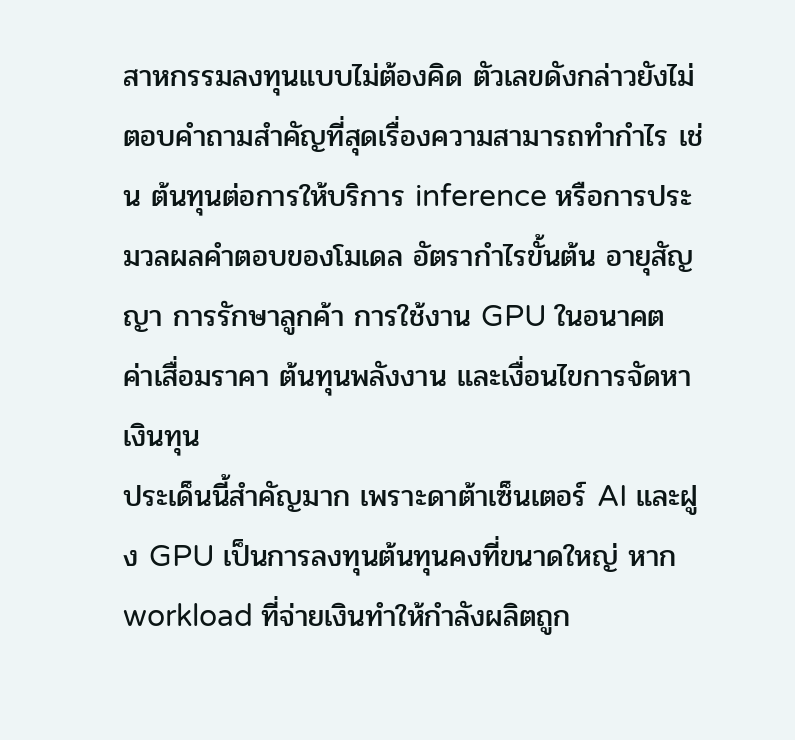สาหกรรมลงทุนแบบไม่ต้องคิด ตัวเลขดังกล่าวยังไม่ตอบคำถามสำคัญที่สุดเรื่องความสามารถทำกำไร เช่น ต้นทุนต่อการให้บริการ inference หรือการประมวลผลคำตอบของโมเดล อัตรากำไรขั้นต้น อายุสัญญา การรักษาลูกค้า การใช้งาน GPU ในอนาคต ค่าเสื่อมราคา ต้นทุนพลังงาน และเงื่อนไขการจัดหาเงินทุน
ประเด็นนี้สำคัญมาก เพราะดาต้าเซ็นเตอร์ AI และฝูง GPU เป็นการลงทุนต้นทุนคงที่ขนาดใหญ่ หาก workload ที่จ่ายเงินทำให้กำลังผลิตถูก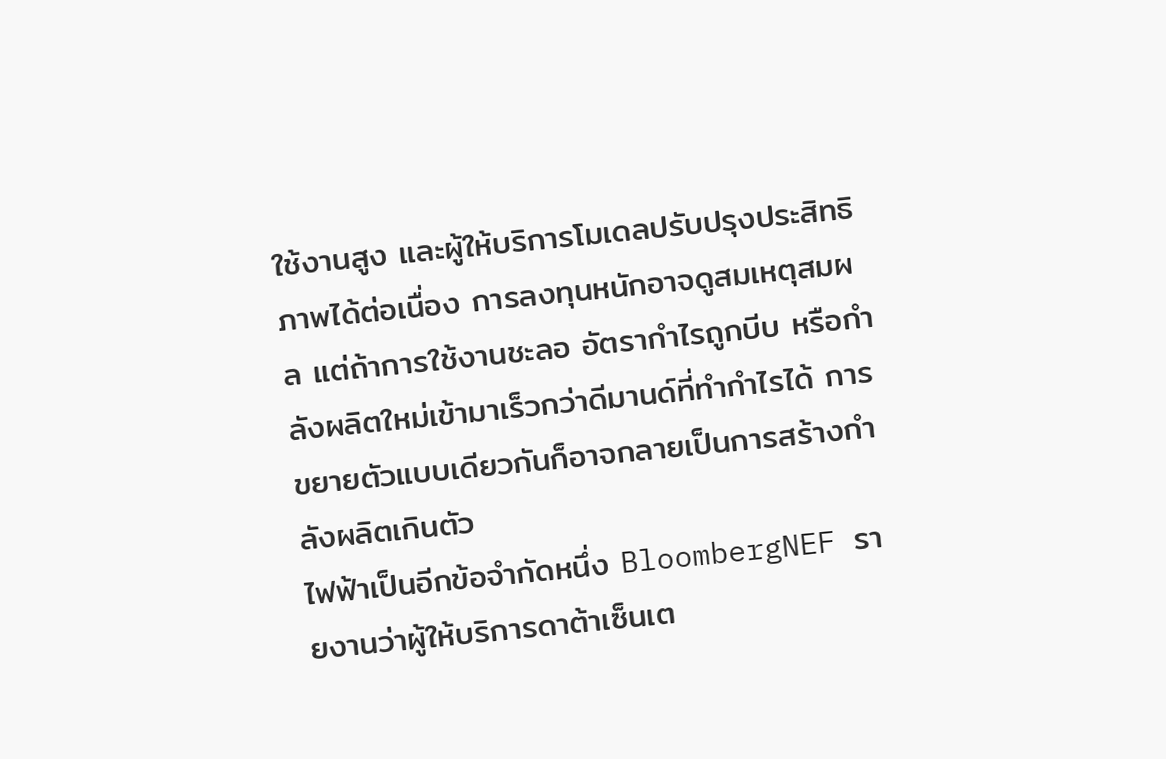ใช้งานสูง และผู้ให้บริการโมเดลปรับปรุงประสิทธิภาพได้ต่อเนื่อง การลงทุนหนักอาจดูสมเหตุสมผล แต่ถ้าการใช้งานชะลอ อัตรากำไรถูกบีบ หรือกำลังผลิตใหม่เข้ามาเร็วกว่าดีมานด์ที่ทำกำไรได้ การขยายตัวแบบเดียวกันก็อาจกลายเป็นการสร้างกำลังผลิตเกินตัว
ไฟฟ้าเป็นอีกข้อจำกัดหนึ่ง BloombergNEF รายงานว่าผู้ให้บริการดาต้าเซ็นเต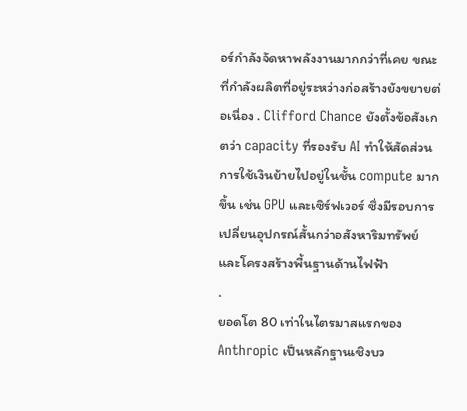อร์กำลังจัดหาพลังงานมากกว่าที่เคย ขณะที่กำลังผลิตที่อยู่ระหว่างก่อสร้างยังขยายต่อเนื่อง . Clifford Chance ยังตั้งข้อสังเกตว่า capacity ที่รองรับ AI ทำให้สัดส่วนการใช้เงินย้ายไปอยู่ในชั้น compute มากขึ้น เช่น GPU และเซิร์ฟเวอร์ ซึ่งมีรอบการเปลี่ยนอุปกรณ์สั้นกว่าอสังหาริมทรัพย์และโครงสร้างพื้นฐานด้านไฟฟ้า
.
ยอดโต 80 เท่าในไตรมาสแรกของ Anthropic เป็นหลักฐานเชิงบว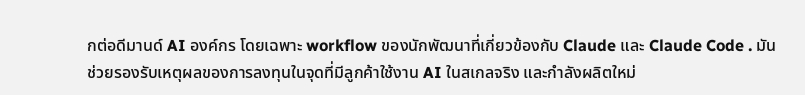กต่อดีมานด์ AI องค์กร โดยเฉพาะ workflow ของนักพัฒนาที่เกี่ยวข้องกับ Claude และ Claude Code . มันช่วยรองรับเหตุผลของการลงทุนในจุดที่มีลูกค้าใช้งาน AI ในสเกลจริง และกำลังผลิตใหม่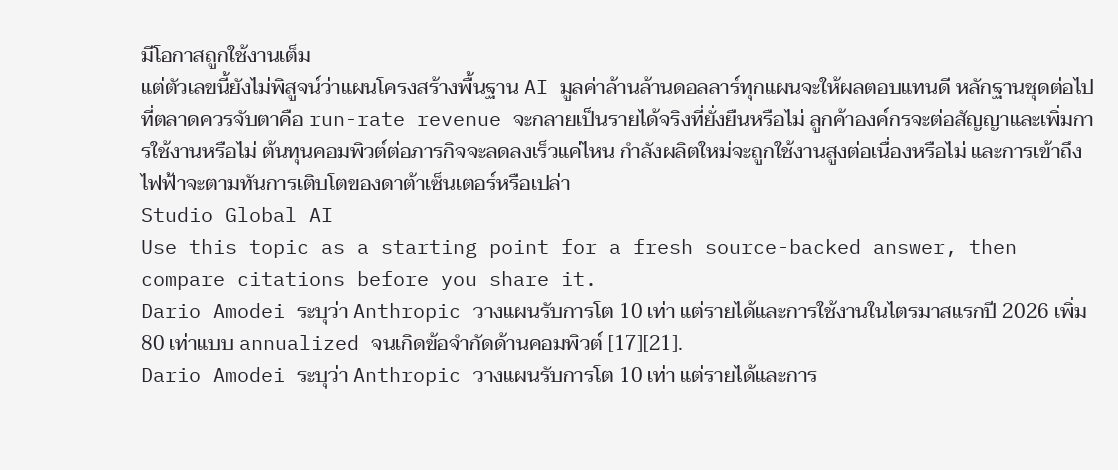มีโอกาสถูกใช้งานเต็ม
แต่ตัวเลขนี้ยังไม่พิสูจน์ว่าแผนโครงสร้างพื้นฐาน AI มูลค่าล้านล้านดอลลาร์ทุกแผนจะให้ผลตอบแทนดี หลักฐานชุดต่อไปที่ตลาดควรจับตาคือ run-rate revenue จะกลายเป็นรายได้จริงที่ยั่งยืนหรือไม่ ลูกค้าองค์กรจะต่อสัญญาและเพิ่มการใช้งานหรือไม่ ต้นทุนคอมพิวต์ต่อภารกิจจะลดลงเร็วแค่ไหน กำลังผลิตใหม่จะถูกใช้งานสูงต่อเนื่องหรือไม่ และการเข้าถึงไฟฟ้าจะตามทันการเติบโตของดาต้าเซ็นเตอร์หรือเปล่า
Studio Global AI
Use this topic as a starting point for a fresh source-backed answer, then compare citations before you share it.
Dario Amodei ระบุว่า Anthropic วางแผนรับการโต 10 เท่า แต่รายได้และการใช้งานในไตรมาสแรกปี 2026 เพิ่ม 80 เท่าแบบ annualized จนเกิดข้อจำกัดด้านคอมพิวต์ [17][21].
Dario Amodei ระบุว่า Anthropic วางแผนรับการโต 10 เท่า แต่รายได้และการ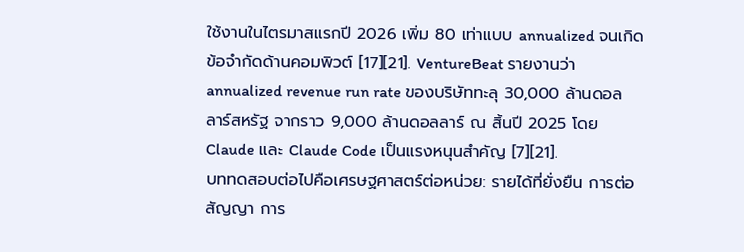ใช้งานในไตรมาสแรกปี 2026 เพิ่ม 80 เท่าแบบ annualized จนเกิดข้อจำกัดด้านคอมพิวต์ [17][21]. VentureBeat รายงานว่า annualized revenue run rate ของบริษัททะลุ 30,000 ล้านดอลลาร์สหรัฐ จากราว 9,000 ล้านดอลลาร์ ณ สิ้นปี 2025 โดย Claude และ Claude Code เป็นแรงหนุนสำคัญ [7][21].
บททดสอบต่อไปคือเศรษฐศาสตร์ต่อหน่วย: รายได้ที่ยั่งยืน การต่อสัญญา การ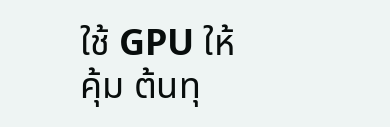ใช้ GPU ให้คุ้ม ต้นทุ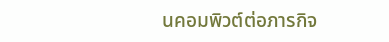นคอมพิวต์ต่อภารกิจ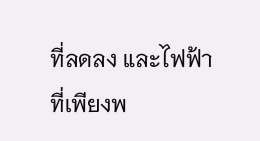ที่ลดลง และไฟฟ้าที่เพียงพ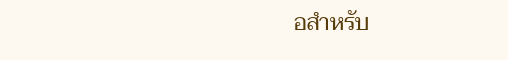อสำหรับ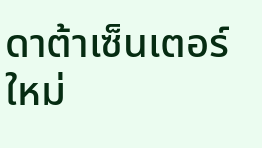ดาต้าเซ็นเตอร์ใหม่